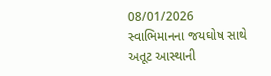08/01/2026
સ્વાભિમાનના જયઘોષ સાથે અતૂટ આસ્થાની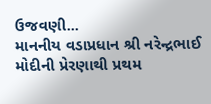ઉજવણી...
માનનીય વડાપ્રધાન શ્રી નરેન્દ્રભાઈ મોદીની પ્રેરણાથી પ્રથમ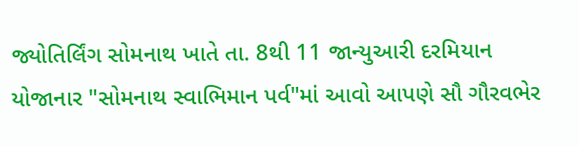જ્યોતિર્લિંગ સોમનાથ ખાતે તા. 8થી 11 જાન્યુઆરી દરમિયાન યોજાનાર "સોમનાથ સ્વાભિમાન પર્વ"માં આવો આપણે સૌ ગૌરવભેર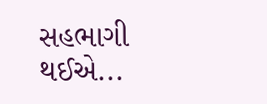સહભાગી થઈએ...